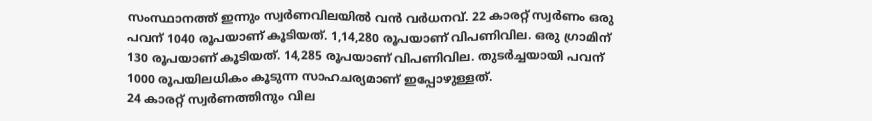സംസ്ഥാനത്ത് ഇന്നും സ്വർണവിലയിൽ വൻ വർധനവ്. 22 കാരറ്റ് സ്വർണം ഒരു പവന് 1040 രൂപയാണ് കൂടിയത്. 1,14,280 രൂപയാണ് വിപണിവില. ഒരു ഗ്രാമിന് 130 രൂപയാണ് കൂടിയത്. 14,285 രൂപയാണ് വിപണിവില. തുടർച്ചയായി പവന് 1000 രൂപയിലധികം കൂടുന്ന സാഹചര്യമാണ് ഇപ്പോഴുള്ളത്.
24 കാരറ്റ് സ്വർണത്തിനും വില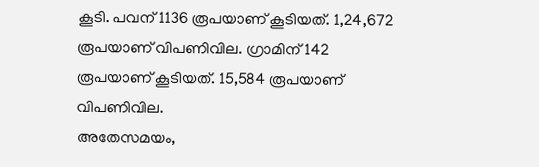കൂടി. പവന് 1136 രൂപയാണ് കൂടിയത്. 1,24,672 രൂപയാണ് വിപണിവില. ഗ്രാമിന് 142 രൂപയാണ് കൂടിയത്. 15,584 രൂപയാണ് വിപണിവില.
അതേസമയം,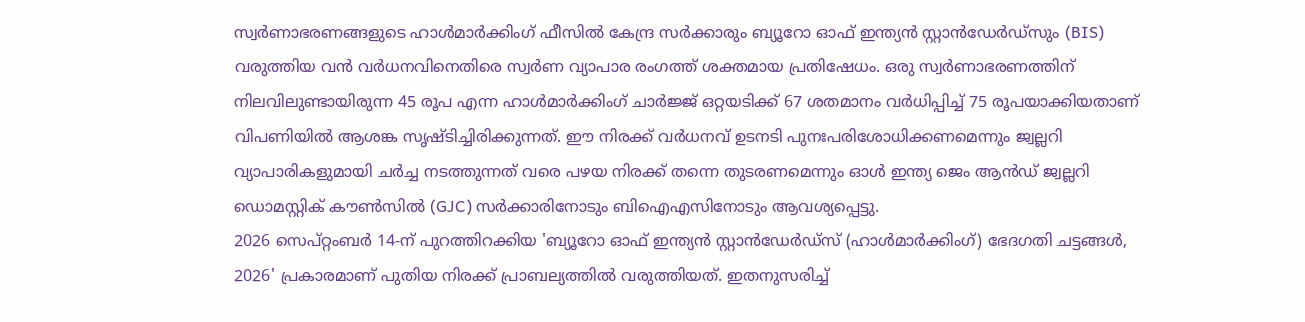സ്വർണാഭരണങ്ങളുടെ ഹാൾമാർക്കിംഗ് ഫീസിൽ കേന്ദ്ര സർക്കാരും ബ്യൂറോ ഓഫ് ഇന്ത്യൻ സ്റ്റാൻഡേർഡ്സും (BIS) വരുത്തിയ വൻ വർധനവിനെതിരെ സ്വർണ വ്യാപാര രംഗത്ത് ശക്തമായ പ്രതിഷേധം. ഒരു സ്വർണാഭരണത്തിന് നിലവിലുണ്ടായിരുന്ന 45 രൂപ എന്ന ഹാൾമാർക്കിംഗ് ചാർജ്ജ് ഒറ്റയടിക്ക് 67 ശതമാനം വർധിപ്പിച്ച് 75 രൂപയാക്കിയതാണ് വിപണിയിൽ ആശങ്ക സൃഷ്ടിച്ചിരിക്കുന്നത്. ഈ നിരക്ക് വർധനവ് ഉടനടി പുനഃപരിശോധിക്കണമെന്നും ജ്വല്ലറി വ്യാപാരികളുമായി ചർച്ച നടത്തുന്നത് വരെ പഴയ നിരക്ക് തന്നെ തുടരണമെന്നും ഓൾ ഇന്ത്യ ജെം ആൻഡ് ജ്വല്ലറി ഡൊമസ്റ്റിക് കൗൺസിൽ (GJC) സർക്കാരിനോടും ബിഐഎസിനോടും ആവശ്യപ്പെട്ടു.
2026 സെപ്റ്റംബർ 14-ന് പുറത്തിറക്കിയ 'ബ്യൂറോ ഓഫ് ഇന്ത്യൻ സ്റ്റാൻഡേർഡ്സ് (ഹാൾമാർക്കിംഗ്) ഭേദഗതി ചട്ടങ്ങൾ, 2026' പ്രകാരമാണ് പുതിയ നിരക്ക് പ്രാബല്യത്തിൽ വരുത്തിയത്. ഇതനുസരിച്ച്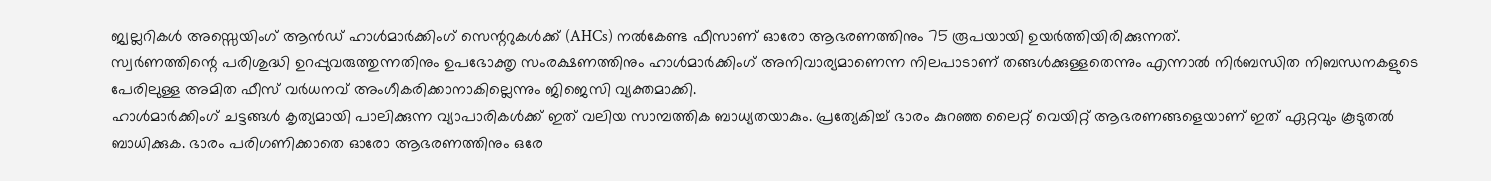ജ്വല്ലറികൾ അസ്സെയിംഗ് ആൻഡ് ഹാൾമാർക്കിംഗ് സെന്ററുകൾക്ക് (AHCs) നൽകേണ്ട ഫീസാണ് ഓരോ ആഭരണത്തിനും 75 രൂപയായി ഉയർത്തിയിരിക്കുന്നത്.
സ്വർണത്തിന്റെ പരിശുദ്ധി ഉറപ്പുവരുത്തുന്നതിനും ഉപഭോക്തൃ സംരക്ഷണത്തിനും ഹാൾമാർക്കിംഗ് അനിവാര്യമാണെന്ന നിലപാടാണ് തങ്ങൾക്കുള്ളതെന്നും എന്നാൽ നിർബന്ധിത നിബന്ധനകളുടെ പേരിലുള്ള അമിത ഫീസ് വർധനവ് അംഗീകരിക്കാനാകില്ലെന്നും ജിജെസി വ്യക്തമാക്കി.
ഹാൾമാർക്കിംഗ് ചട്ടങ്ങൾ കൃത്യമായി പാലിക്കുന്ന വ്യാപാരികൾക്ക് ഇത് വലിയ സാമ്പത്തിക ബാധ്യതയാകും. പ്രത്യേകിച്ച് ഭാരം കുറഞ്ഞ ലൈറ്റ് വെയിറ്റ് ആഭരണങ്ങളെയാണ് ഇത് ഏറ്റവും കൂടുതൽ ബാധിക്കുക. ഭാരം പരിഗണിക്കാതെ ഓരോ ആഭരണത്തിനും ഒരേ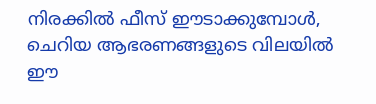നിരക്കിൽ ഫീസ് ഈടാക്കുമ്പോൾ, ചെറിയ ആഭരണങ്ങളുടെ വിലയിൽ ഈ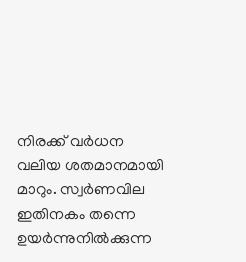നിരക്ക് വർധന വലിയ ശതമാനമായി മാറും. സ്വർണവില ഇതിനകം തന്നെ ഉയർന്നുനിൽക്കുന്ന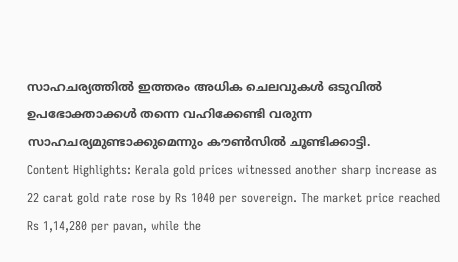സാഹചര്യത്തിൽ ഇത്തരം അധിക ചെലവുകൾ ഒടുവിൽ ഉപഭോക്താക്കൾ തന്നെ വഹിക്കേണ്ടി വരുന്ന സാഹചര്യമുണ്ടാക്കുമെന്നും കൗൺസിൽ ചൂണ്ടിക്കാട്ടി.
Content Highlights: Kerala gold prices witnessed another sharp increase as 22 carat gold rate rose by Rs 1040 per sovereign. The market price reached Rs 1,14,280 per pavan, while the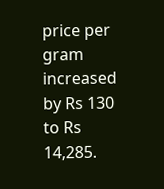price per gram increased by Rs 130 to Rs 14,285.